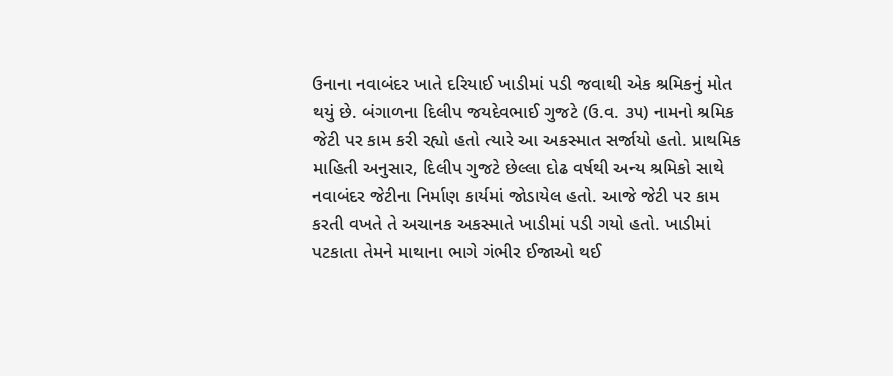ઉનાના નવાબંદર ખાતે દરિયાઈ ખાડીમાં પડી જવાથી એક શ્રમિકનું મોત થયું છે. બંગાળના દિલીપ જયદેવભાઈ ગુજટે (ઉ.વ. ૩૫) નામનો શ્રમિક જેટી પર કામ કરી રહ્યો હતો ત્યારે આ અકસ્માત સર્જાયો હતો. પ્રાથમિક માહિતી અનુસાર, દિલીપ ગુજટે છેલ્લા દોઢ વર્ષથી અન્ય શ્રમિકો સાથે નવાબંદર જેટીના નિર્માણ કાર્યમાં જોડાયેલ હતો. આજે જેટી પર કામ કરતી વખતે તે અચાનક અકસ્માતે ખાડીમાં પડી ગયો હતો. ખાડીમાં પટકાતા તેમને માથાના ભાગે ગંભીર ઈજાઓ થઈ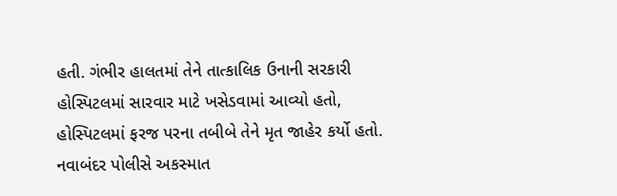હતી. ગંભીર હાલતમાં તેને તાત્કાલિક ઉનાની સરકારી હોસ્પિટલમાં સારવાર માટે ખસેડવામાં આવ્યો હતો, હોસ્પિટલમાં ફરજ પરના તબીબે તેને મૃત જાહેર કર્યો હતો. નવાબંદર પોલીસે અકસ્માત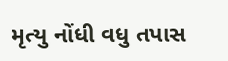મૃત્યુ નોંધી વધુ તપાસ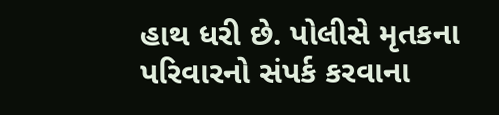હાથ ધરી છે. પોલીસે મૃતકના પરિવારનો સંપર્ક કરવાના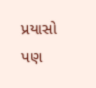પ્રયાસો પણ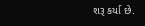શરૂ કર્યા છે.